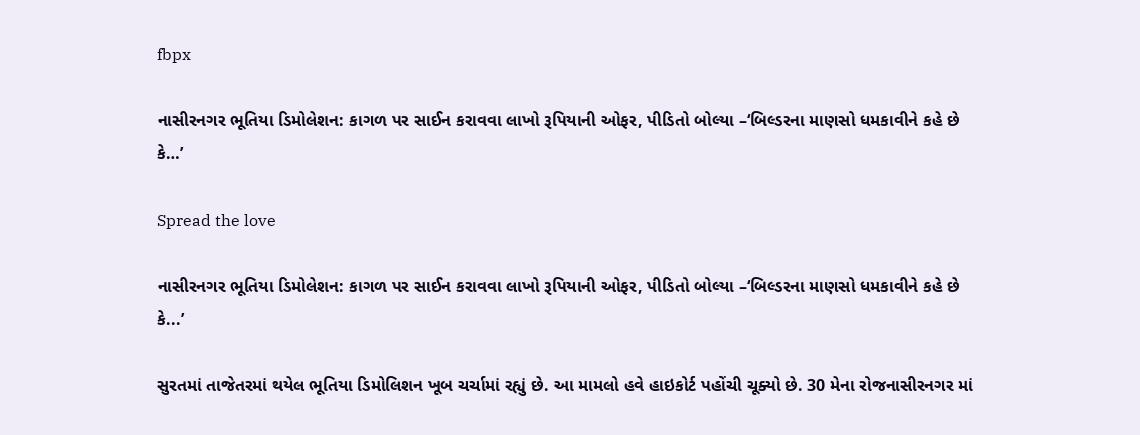fbpx

નાસીરનગર ભૂતિયા ડિમોલેશન: કાગળ પર સાઈન કરાવવા લાખો રૂપિયાની ઓફર, પીડિતો બોલ્યા –‘બિલ્ડરના માણસો ધમકાવીને કહે છે કે…’

Spread the love

નાસીરનગર ભૂતિયા ડિમોલેશન: કાગળ પર સાઈન કરાવવા લાખો રૂપિયાની ઓફર, પીડિતો બોલ્યા –‘બિલ્ડરના માણસો ધમકાવીને કહે છે કે...’

સુરતમાં તાજેતરમાં થયેલ ભૂતિયા ડિમોલિશન ખૂબ ચર્ચામાં રહ્યું છે. આ મામલો હવે હાઇકોર્ટ પહોંચી ચૂક્યો છે. 30 મેના રોજનાસીરનગર માં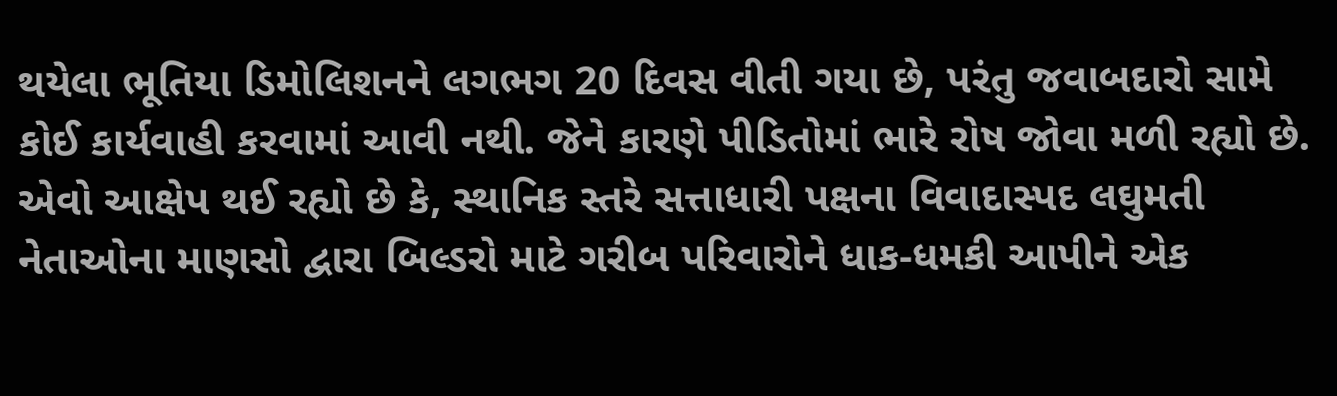થયેલા ભૂતિયા ડિમોલિશનને લગભગ 20 દિવસ વીતી ગયા છે, પરંતુ જવાબદારો સામે કોઈ કાર્યવાહી કરવામાં આવી નથી. જેને કારણે પીડિતોમાં ભારે રોષ જોવા મળી રહ્યો છે. એવો આક્ષેપ થઈ રહ્યો છે કે, સ્થાનિક સ્તરે સત્તાધારી પક્ષના વિવાદાસ્પદ લઘુમતી નેતાઓના માણસો દ્વારા બિલ્ડરો માટે ગરીબ પરિવારોને ધાક-ધમકી આપીને એક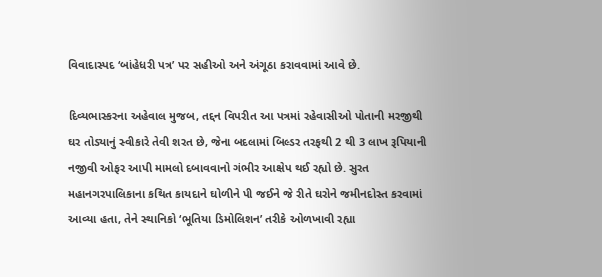વિવાદાસ્પદ ‘બાંહેધરી પત્ર’ પર સહીઓ અને અંગૂઠા કરાવવામાં આવે છે.

દિવ્યભાસ્કરના અહેવાલ મુજબ, તદ્દન વિપરીત આ પત્રમાં રહેવાસીઓ પોતાની મરજીથી ઘર તોડ્યાનું સ્વીકારે તેવી શરત છે, જેના બદલામાં બિલ્ડર તરફથી 2 થી 3 લાખ રૂપિયાની નજીવી ઓફર આપી મામલો દબાવવાનો ગંભીર આક્ષેપ થઈ રહ્યો છે. સુરત મહાનગરપાલિકાના કથિત કાયદાને ઘોળીને પી જઈને જે રીતે ઘરોને જમીનદોસ્ત કરવામાં આવ્યા હતા, તેને સ્થાનિકો ‘ભૂતિયા ડિમોલિશન’ તરીકે ઓળખાવી રહ્યા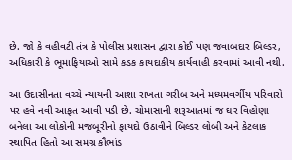છે. જો કે વહીવટી તંત્ર કે પોલીસ પ્રશાસન દ્વારા કોઈ પણ જવાબદાર બિલ્ડર, અધિકારી કે ભૂમાફિયાઓ સામે કડક કાયદાકીય કાર્યવાહી કરવામાં આવી નથી.

આ ઉદાસીનતા વચ્ચે ન્યાયની આશા રાખતા ગરીબ અને મધ્યમવર્ગીય પરિવારો પર હવે નવી આફત આવી પડી છે. ચોમાસાની શરૂઆતમાં જ ઘર વિહોણા બનેલા આ લોકોની મજબૂરીનો ફાયદો ઉઠાવીને બિલ્ડર લોબી અને કેટલાક સ્થાપિત હિતો આ સમગ્ર કૌભાંડ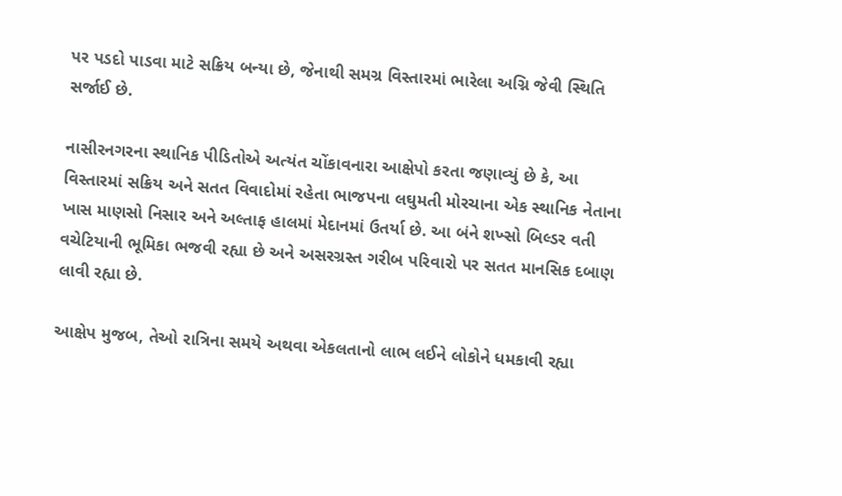પર પડદો પાડવા માટે સક્રિય બન્યા છે, જેનાથી સમગ્ર વિસ્તારમાં ભારેલા અગ્નિ જેવી સ્થિતિ સર્જાઈ છે.

નાસીરનગરના સ્થાનિક પીડિતોએ અત્યંત ચોંકાવનારા આક્ષેપો કરતા જણાવ્યું છે કે, આ વિસ્તારમાં સક્રિય અને સતત વિવાદોમાં રહેતા ભાજપના લઘુમતી મોરચાના એક સ્થાનિક નેતાના ખાસ માણસો નિસાર અને અલ્તાફ હાલમાં મેદાનમાં ઉતર્યા છે. આ બંને શખ્સો બિલ્ડર વતી વચેટિયાની ભૂમિકા ભજવી રહ્યા છે અને અસરગ્રસ્ત ગરીબ પરિવારો પર સતત માનસિક દબાણ લાવી રહ્યા છે.

આક્ષેપ મુજબ, તેઓ રાત્રિના સમયે અથવા એકલતાનો લાભ લઈને લોકોને ધમકાવી રહ્યા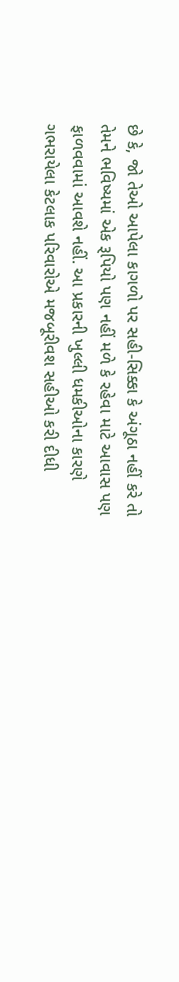છે કે, જો તેઓ આપેલા કાગળો પર સહી-સિક્કા કે અંગૂઠા નહીં કરે તો તેમને ભવિષ્યમાં એક રૂપિયો પણ નહીં મળે કે રહેવા માટે આવાસ પણ ફાળવવામાં આવશે નહીં. આ પ્રકારની ખુલ્લી ધમકીઓના કારણે ગભરાયેલા કેટલાક પરિવારોએ મજબૂરીવશ સહીઓ કરી દીધી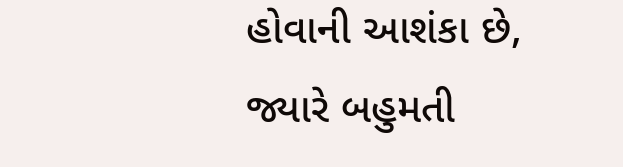હોવાની આશંકા છે, જ્યારે બહુમતી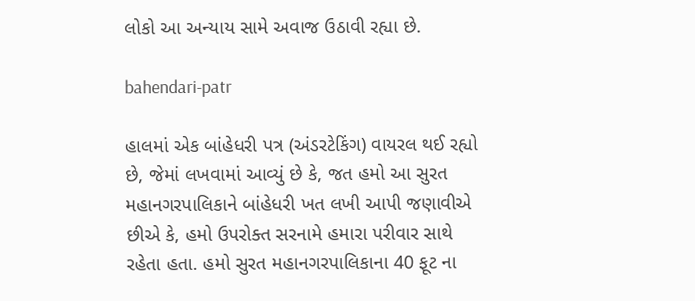લોકો આ અન્યાય સામે અવાજ ઉઠાવી રહ્યા છે.

bahendari-patr

હાલમાં એક બાંહેધરી પત્ર (અંડરટેકિંગ) વાયરલ થઈ રહ્યો છે, જેમાં લખવામાં આવ્યું છે કે, જત હમો આ સુરત મહાનગરપાલિકાને બાંહેધરી ખત લખી આપી જણાવીએ છીએ કે, હમો ઉપરોક્ત સરનામે હમારા પરીવાર સાથે રહેતા હતા. હમો સુરત મહાનગરપાલિકાના 40 ફૂટ ના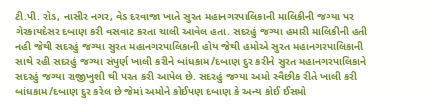ટી.પી. રોડ, નાસીર નગર, વેડ દરવાજા ખાતે સુરત મહાનગરપાલિકાની માલિકીની જગ્યા પર ગેરકાયદેસર દબાણ કરી વસવાટ કરતા ચાલી આવેલ હતા. સદરહું જગ્યા હમારી માલિકીની હતી નહી જેથી સદરહું જગ્યા સુરત મહાનગરપાલિકાની હોય જેથી હમોએ સુરત મહાનગરપાલિકાની સાથે રહી સદરહું જગ્યા સંપુર્ણ ખાલી કરીને બાંધકામ/દબાણ દુર કરીને સુરત મહાનગરપાલિકાને સદરહું જગ્યા રાજીખુશી થી પરત કરી આપેલ છે. સદરહું જગ્યા અમો સ્વૈછીક રીતે ખાલી કરી બાંધકામ/દબાણ દુર કરેલ છે જેમાં અમોને કોઈપણ દબાણ કે અન્ય કોઈ ઈસમો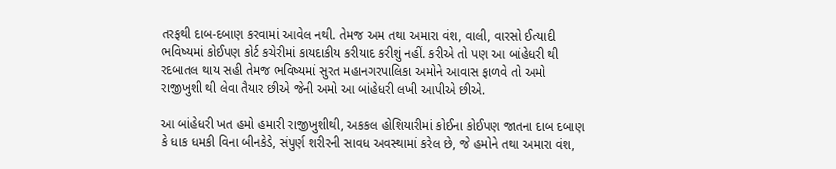તરફથી દાબ-દબાણ કરવામાં આવેલ નથી. તેમજ અમ તથા અમારા વંશ, વાલી, વારસો ઈત્યાદી ભવિષ્યમાં કોઈપણ કોર્ટ કચેરીમાં કાયદાકીય કરીયાદ કરીશું નહીં. કરીએ તો પણ આ બાંહેધરી થી રદબાતલ થાય સહી તેમજ ભવિષ્યમાં સુરત મહાનગરપાલિકા અમોને આવાસ ફાળવે તો અમો રાજીખુશી થી લેવા તૈયાર છીએ જેની અમો આ બાંહેધરી લખી આપીએ છીએ.

આ બાંહેધરી ખત હમો હમારી રાજીખુશીથી, અકકલ હોશિયારીમાં કોઈના કોઈપણ જાતના દાબ દબાણ કે ધાક ધમકી વિના બીનકેડે, સંપુર્ણ શરીરની સાવધ અવસ્થામાં કરેલ છે, જે હમોને તથા અમારા વંશ,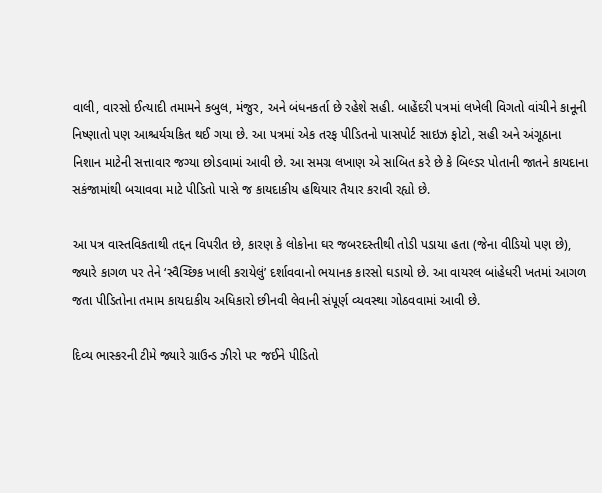વાલી, વારસો ઈત્યાદી તમામને કબુલ, મંજુર, અને બંધનકર્તા છે રહેશે સહી. બાહેંદરી પત્રમાં લખેલી વિગતો વાંચીને કાનૂની નિષ્ણાતો પણ આશ્ચર્યચકિત થઈ ગયા છે. આ પત્રમાં એક તરફ પીડિતનો પાસપોર્ટ સાઇઝ ફોટો, સહી અને અંગૂઠાના નિશાન માટેની સત્તાવાર જગ્યા છોડવામાં આવી છે. આ સમગ્ર લખાણ એ સાબિત કરે છે કે બિલ્ડર પોતાની જાતને કાયદાના સકંજામાંથી બચાવવા માટે પીડિતો પાસે જ કાયદાકીય હથિયાર તૈયાર કરાવી રહ્યો છે.

આ પત્ર વાસ્તવિકતાથી તદ્દન વિપરીત છે, કારણ કે લોકોના ઘર જબરદસ્તીથી તોડી પડાયા હતા (જેના વીડિયો પણ છે), જ્યારે કાગળ પર તેને ‘સ્વૈચ્છિક ખાલી કરાયેલું’ દર્શાવવાનો ભયાનક કારસો ઘડાયો છે. આ વાયરલ બાંહેધરી ખતમાં આગળ જતા પીડિતોના તમામ કાયદાકીય અધિકારો છીનવી લેવાની સંપૂર્ણ વ્યવસ્થા ગોઠવવામાં આવી છે.

દિવ્ય ભાસ્કરની ટીમે જ્યારે ગ્રાઉન્ડ ઝીરો પર જઈને પીડિતો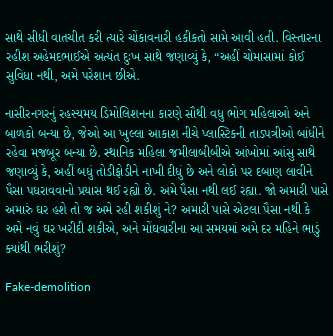સાથે સીધી વાતચીત કરી ત્યારે ચોંકાવનારી હકીકતો સામે આવી હતી. વિસ્તારના રહીશ અહેમદભાઈએ અત્યંત દુઃખ સાથે જણાવ્યું કે, “અહીં ચોમાસામાં કોઈ સુવિધા નથી, અમે પરેશાન છીએ.

નાસીરનગરનું રહસ્યમય ડિમોલિશનના કારણે સૌથી વધુ ભોગ મહિલાઓ અને બાળકો બન્યા છે, જેઓ આ ખુલ્લા આકાશ નીચે પ્લાસ્ટિકની તાડપત્રીઓ બાંધીને રહેવા મજબૂર બન્યા છે. સ્થાનિક મહિલા જમીલાબીબીએ આંખોમાં આંસુ સાથે જણાવ્યું કે, અહીં બધું તોડીફોડીને નાખી દીધું છે અને લોકો પર દબાણ લાવીને પૈસા પધરાવવાનો પ્રયાસ થઈ રહ્યો છે. અમે પૈસા નથી લઈ રહ્યા. જો અમારી પાસે અમારું ઘર હશે તો જ અમે રહી શકીશું ને? અમારી પાસે એટલા પૈસા નથી કે અમે નવું ઘર ખરીદી શકીએ, અને મોંઘવારીના આ સમયમાં અમે દર મહિને ભાડું ક્યાંથી ભરીશું?

Fake-demolition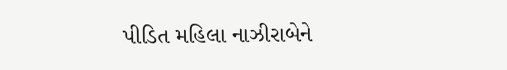પીડિત મહિલા નાઝીરાબેને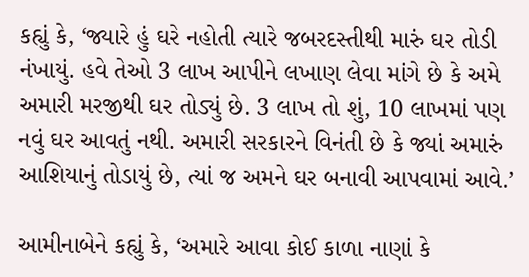કહ્યું કે, ‘જ્યારે હું ઘરે નહોતી ત્યારે જબરદસ્તીથી મારું ઘર તોડી નંખાયું. હવે તેઓ 3 લાખ આપીને લખાણ લેવા માંગે છે કે અમે અમારી મરજીથી ઘર તોડ્યું છે. 3 લાખ તો શું, 10 લાખમાં પણ નવું ઘર આવતું નથી. અમારી સરકારને વિનંતી છે કે જ્યાં અમારું આશિયાનું તોડાયું છે, ત્યાં જ અમને ઘર બનાવી આપવામાં આવે.’

આમીનાબેને કહ્યું કે, ‘અમારે આવા કોઈ કાળા નાણાં કે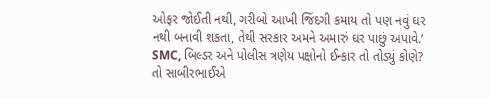ઓફર જોઈતી નથી, ગરીબો આખી જિંદગી કમાય તો પણ નવું ઘર નથી બનાવી શકતા, તેથી સરકાર અમને અમારું ઘર પાછું અપાવે.’ SMC, બિલ્ડર અને પોલીસ ત્રણેય પક્ષોનો ઈન્કાર તો તોડ્યું કોણે? તો સાબીરભાઈએ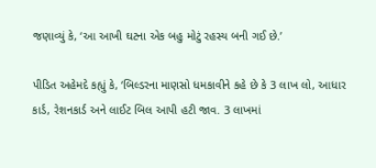જણાવ્યું કે, ‘આ આખી ઘટના એક બહુ મોટું રહસ્ય બની ગઈ છે.’

પીડિત અહેમદે કહ્યું કે, ‘બિલ્ડરના માણસો ધમકાવીને કહે છે કે 3 લાખ લો, આધાર કાર્ડ, રેશનકાર્ડ અને લાઈટ બિલ આપી હટી જાવ. 3 લાખમાં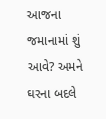આજના જમાનામાં શું આવે? અમને ઘરના બદલે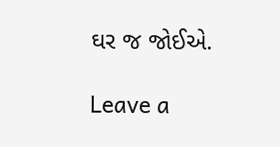ઘર જ જોઈએ.

Leave a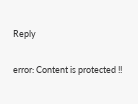Reply

error: Content is protected !!